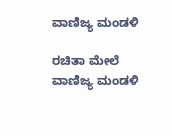ವಾಣಿಜ್ಯ ಮಂಡಳಿ

ರಚಿತಾ ಮೇಲೆ ವಾಣಿಜ್ಯ ಮಂಡಳಿ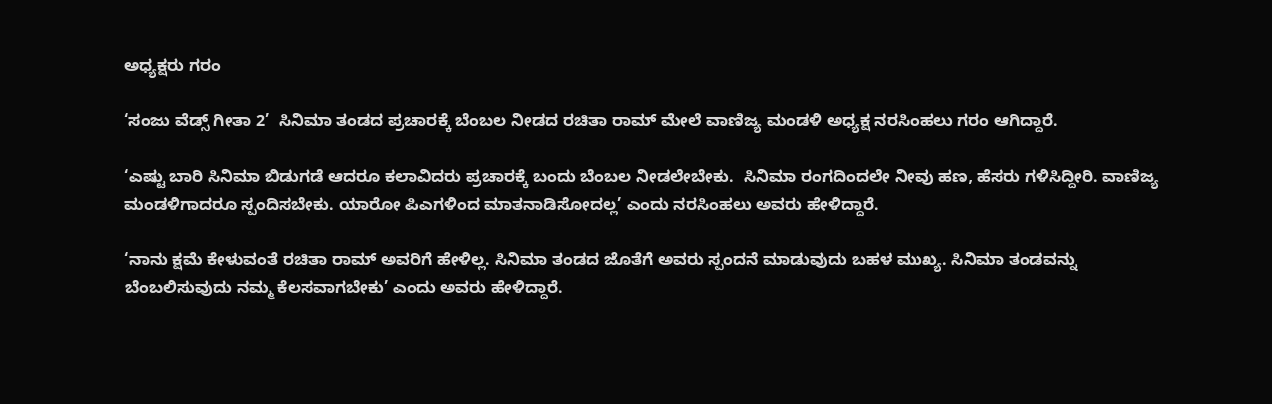ಅಧ್ಯಕ್ಷರು ಗರಂ

‘ಸಂಜು ವೆಡ್ಸ್ ಗೀತಾ 2’  ಸಿನಿಮಾ ತಂಡದ ಪ್ರಚಾರಕ್ಕೆ ಬೆಂಬಲ ನೀಡದ ರಚಿತಾ ರಾಮ್ ಮೇಲೆ ವಾಣಿಜ್ಯ ಮಂಡಳಿ ಅಧ್ಯಕ್ಷ ನರಸಿಂಹಲು ಗರಂ ಆಗಿದ್ದಾರೆ.

‘ಎಷ್ಟು ಬಾರಿ ಸಿನಿಮಾ ಬಿಡುಗಡೆ ಆದರೂ ಕಲಾವಿದರು ಪ್ರಚಾರಕ್ಕೆ ಬಂದು ಬೆಂಬಲ ನೀಡಲೇಬೇಕು.  ಸಿನಿಮಾ ರಂಗದಿಂದಲೇ ನೀವು ಹಣ, ಹೆಸರು ಗಳಿಸಿದ್ದೀರಿ. ವಾಣಿಜ್ಯ ಮಂಡಳಿಗಾದರೂ ಸ್ಪಂದಿಸಬೇಕು. ಯಾರೋ ಪಿಎಗಳಿಂದ ಮಾತನಾಡಿಸೋದಲ್ಲ’ ಎಂದು ನರಸಿಂಹಲು ಅವರು ಹೇಳಿದ್ದಾರೆ.

‘ನಾನು ಕ್ಷಮೆ ಕೇಳುವಂತೆ ರಚಿತಾ ರಾಮ್ ಅವರಿಗೆ ಹೇಳಿಲ್ಲ. ಸಿನಿಮಾ ತಂಡದ ಜೊತೆಗೆ ಅವರು ಸ್ಪಂದನೆ ಮಾಡುವುದು ಬಹಳ ಮುಖ್ಯ. ಸಿನಿಮಾ ತಂಡವನ್ನು ಬೆಂಬಲಿಸುವುದು ನಮ್ಮ ಕೆಲಸವಾಗಬೇಕು’ ಎಂದು ಅವರು ಹೇಳಿದ್ದಾರೆ.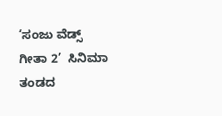‘ಸಂಜು ವೆಡ್ಸ್ ಗೀತಾ 2’  ಸಿನಿಮಾ ತಂಡದ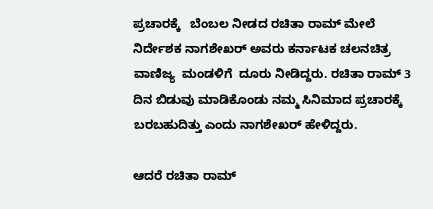ಪ್ರಚಾರಕ್ಕೆ   ಬೆಂಬಲ ನೀಡದ ರಚಿತಾ ರಾಮ್ ಮೇಲೆ ನಿರ್ದೇಶಕ ನಾಗಶೇಖರ್ ಅವರು ಕರ್ನಾಟಕ ಚಲನಚಿತ್ರ ವಾಣಿಜ್ಯ  ಮಂಡಳಿಗೆ  ದೂರು ನೀಡಿದ್ದರು. ರಚಿತಾ ರಾಮ್ 3 ದಿನ ಬಿಡುವು ಮಾಡಿಕೊಂಡು ನಮ್ಮ ಸಿನಿಮಾದ ಪ್ರಚಾರಕ್ಕೆ ಬರಬಹುದಿತ್ತು ಎಂದು ನಾಗಶೇಖರ್ ಹೇಳಿದ್ದರು.

ಆದರೆ ರಚಿತಾ ರಾಮ್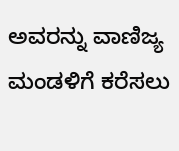ಅವರನ್ನು ವಾಣಿಜ್ಯ ಮಂಡಳಿಗೆ ಕರೆಸಲು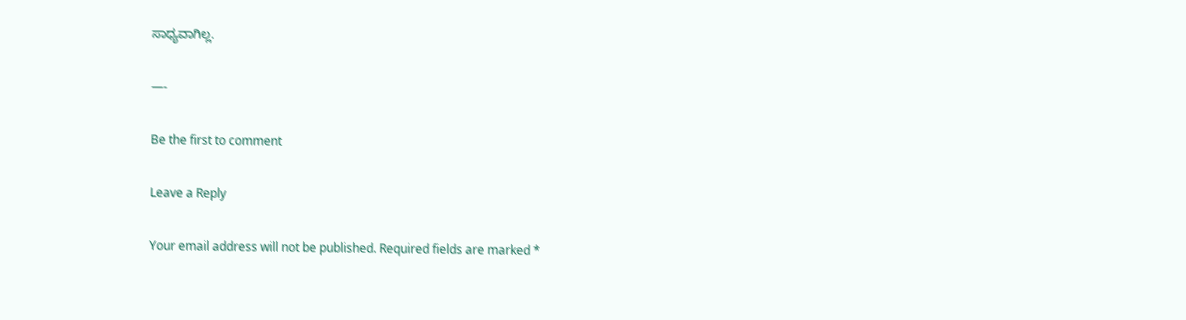ಸಾಧ್ಯವಾಗಿಲ್ಲ.

—-

Be the first to comment

Leave a Reply

Your email address will not be published. Required fields are marked *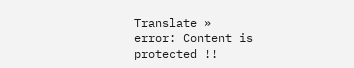Translate »
error: Content is protected !!